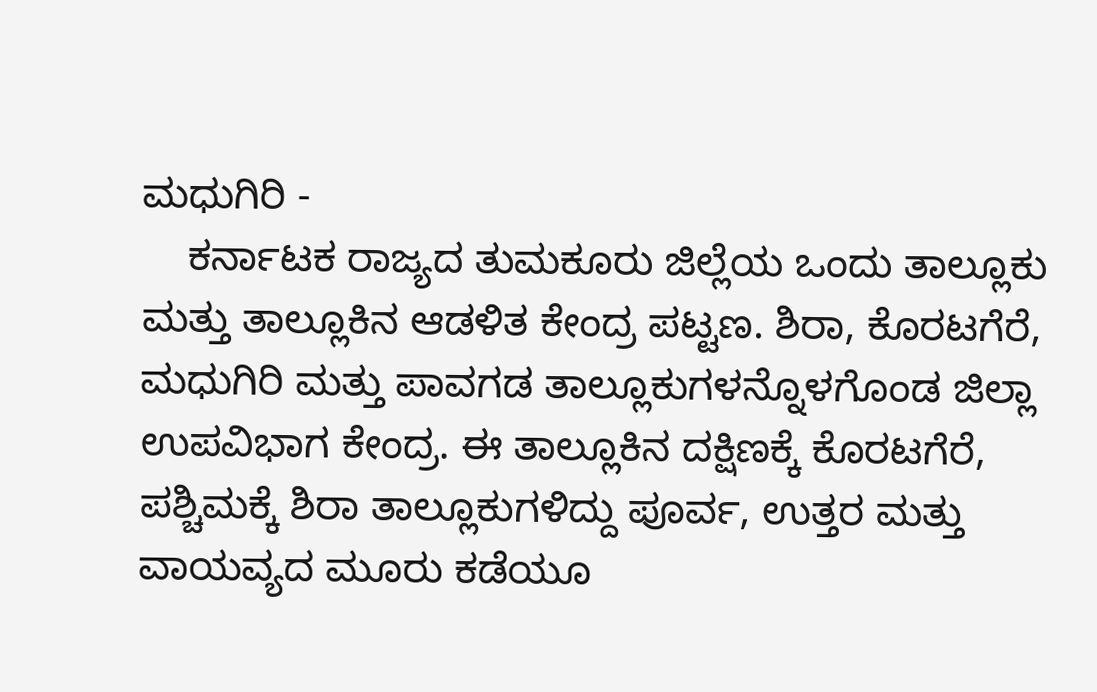ಮಧುಗಿರಿ -
    ಕರ್ನಾಟಕ ರಾಜ್ಯದ ತುಮಕೂರು ಜಿಲ್ಲೆಯ ಒಂದು ತಾಲ್ಲೂಕು ಮತ್ತು ತಾಲ್ಲೂಕಿನ ಆಡಳಿತ ಕೇಂದ್ರ ಪಟ್ಟಣ. ಶಿರಾ, ಕೊರಟಗೆರೆ, ಮಧುಗಿರಿ ಮತ್ತು ಪಾವಗಡ ತಾಲ್ಲೂಕುಗಳನ್ನೊಳಗೊಂಡ ಜಿಲ್ಲಾ ಉಪವಿಭಾಗ ಕೇಂದ್ರ. ಈ ತಾಲ್ಲೂಕಿನ ದಕ್ಷಿಣಕ್ಕೆ ಕೊರಟಗೆರೆ, ಪಶ್ಚಿಮಕ್ಕೆ ಶಿರಾ ತಾಲ್ಲೂಕುಗಳಿದ್ದು ಪೂರ್ವ, ಉತ್ತರ ಮತ್ತು ವಾಯವ್ಯದ ಮೂರು ಕಡೆಯೂ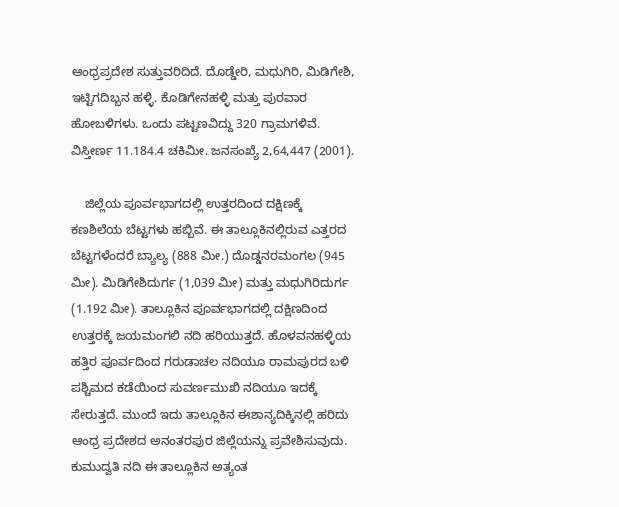ಆಂಧ್ರಪ್ರದೇಶ ಸುತ್ತುವರಿದಿದೆ. ದೊಡ್ಡೇರಿ, ಮಧುಗಿರಿ, ಮಿಡಿಗೇಶಿ, ಇಟ್ಟಿಗದಿಬ್ಬನ ಹಳ್ಳಿ. ಕೊಡಿಗೇನಹಳ್ಳಿ ಮತ್ತು ಪುರವಾರ ಹೋಬಳಿಗಳು. ಒಂದು ಪಟ್ಟಣವಿದ್ದು 320 ಗ್ರಾಮಗಳಿವೆ. ವಿಸ್ತೀರ್ಣ 11.184.4 ಚಕಿಮೀ. ಜನಸಂಖ್ಯೆ 2,64,447 (2001).

    ಜಿಲ್ಲೆಯ ಪೂರ್ವಭಾಗದಲ್ಲಿ ಉತ್ತರದಿಂದ ದಕ್ಷಿಣಕ್ಕೆ ಕಣಶಿಲೆಯ ಬೆಟ್ಟಗಳು ಹಬ್ಬಿವೆ. ಈ ತಾಲ್ಲೂಕಿನಲ್ಲಿರುವ ಎತ್ತರದ ಬೆಟ್ಟಗಳೆಂದರೆ ಬ್ಯಾಲ್ಯ (888 ಮೀ.) ದೊಡ್ಡನರಮಂಗಲ (945 ಮೀ). ಮಿಡಿಗೇಶಿದುರ್ಗ (1,039 ಮೀ) ಮತ್ತು ಮಧುಗಿರಿದುರ್ಗ (1.192 ಮೀ). ತಾಲ್ಲೂಕಿನ ಪೂರ್ವಭಾಗದಲ್ಲಿ ದಕ್ಷಿಣದಿಂದ ಉತ್ತರಕ್ಕೆ ಜಯಮಂಗಲಿ ನದಿ ಹರಿಯುತ್ತದೆ. ಹೊಳವನಹಳ್ಳಿಯ ಹತ್ತಿರ ಪೂರ್ವದಿಂದ ಗರುಡಾಚಲ ನದಿಯೂ ರಾಮಪುರದ ಬಳಿ ಪಶ್ಚಿಮದ ಕಡೆಯಿಂದ ಸುವರ್ಣಮುಖಿ ನದಿಯೂ ಇದಕ್ಕೆ ಸೇರುತ್ತದೆ. ಮುಂದೆ ಇದು ತಾಲ್ಲೂಕಿನ ಈಶಾನ್ಯದಿಕ್ಕಿನಲ್ಲಿ ಹರಿದು ಆಂಧ್ರ ಪ್ರದೇಶದ ಅನಂತರಪುರ ಜಿಲ್ಲೆಯನ್ನು ಪ್ರವೇಶಿಸುವುದು. ಕುಮುದ್ವತಿ ನದಿ ಈ ತಾಲ್ಲೂಕಿನ ಅತ್ಯಂತ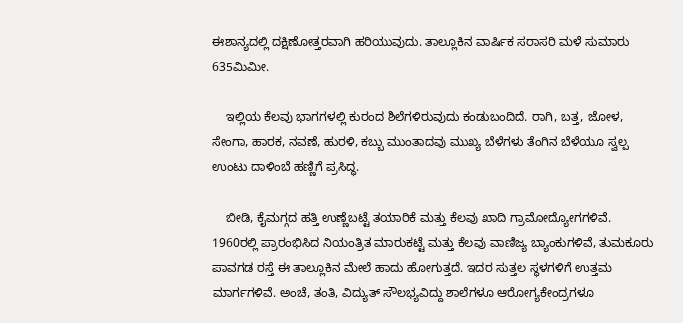ಈಶಾನ್ಯದಲ್ಲಿ ದಕ್ಷಿಣೋತ್ತರವಾಗಿ ಹರಿಯುವುದು. ತಾಲ್ಲೂಕಿನ ವಾರ್ಷಿಕ ಸರಾಸರಿ ಮಳೆ ಸುಮಾರು 635ಮಿಮೀ.

    ಇಲ್ಲಿಯ ಕೆಲವು ಭಾಗಗಳಲ್ಲಿ ಕುರಂದ ಶಿಲೆಗಳಿರುವುದು ಕಂಡುಬಂದಿದೆ. ರಾಗಿ, ಬತ್ತ, ಜೋಳ, ಸೇಂಗಾ, ಹಾರಕ, ನವಣೆ, ಹುರಳಿ, ಕಬ್ಬು ಮುಂತಾದವು ಮುಖ್ಯ ಬೆಳೆಗಳು ತೆಂಗಿನ ಬೆಳೆಯೂ ಸ್ವಲ್ಪ ಉಂಟು ದಾಳಿಂಬೆ ಹಣ್ಣಿಗೆ ಪ್ರಸಿದ್ಧ.

    ಬೀಡಿ, ಕೈಮಗ್ಗದ ಹತ್ತಿ ಉಣ್ಣೆಬಟ್ಟೆ ತಯಾರಿಕೆ ಮತ್ತು ಕೆಲವು ಖಾದಿ ಗ್ರಾಮೋದ್ಯೋಗಗಳಿವೆ. 1960ರಲ್ಲಿ ಪ್ರಾರಂಭಿಸಿದ ನಿಯಂತ್ರಿತ ಮಾರುಕಟ್ಟೆ ಮತ್ತು ಕೆಲವು ವಾಣಿಜ್ಯ ಬ್ಯಾಂಕುಗಳಿವೆ, ತುಮಕೂರು ಪಾವಗಡ ರಸ್ತೆ ಈ ತಾಲ್ಲೂಕಿನ ಮೇಲೆ ಹಾದು ಹೋಗುತ್ತದೆ. ಇದರ ಸುತ್ತಲ ಸ್ಥಳಗಳಿಗೆ ಉತ್ತಮ ಮಾರ್ಗಗಳಿವೆ. ಅಂಚೆ, ತಂತಿ, ವಿದ್ಯುತ್ ಸೌಲಭ್ಯವಿದ್ದು ಶಾಲೆಗಳೂ ಆರೋಗ್ಯಕೇಂದ್ರಗಳೂ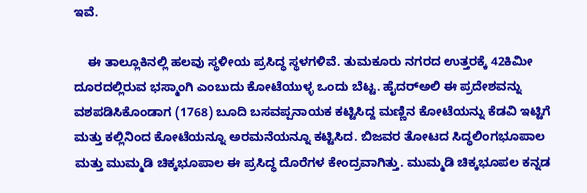ಇವೆ.

    ಈ ತಾಲ್ಲೂಕಿನಲ್ಲಿ ಹಲವು ಸ್ಥಳೀಯ ಪ್ರಸಿದ್ಧ ಸ್ಥಳಗಳಿವೆ. ತುಮಕೂರು ನಗರದ ಉತ್ತರಕ್ಕೆ 42ಕಿಮೀ ದೂರದಲ್ಲಿರುವ ಭಸ್ಮಾಂಗಿ ಎಂಬುದು ಕೋಟೆಯುಳ್ಳ ಒಂದು ಬೆಟ್ಟ. ಹೈದರ್‍ಅಲಿ ಈ ಪ್ರದೇಶವನ್ನು ವಶಪಡಿಸಿಕೊಂಡಾಗ (1768) ಬೂದಿ ಬಸವಪ್ಪನಾಯಕ ಕಟ್ಟಿಸಿದ್ದ ಮಣ್ಣಿನ ಕೋಟೆಯನ್ನು ಕೆಡವಿ ಇಟ್ಟಿಗೆ ಮತ್ತು ಕಲ್ಲಿನಿಂದ ಕೋಟೆಯನ್ನೂ ಅರಮನೆಯನ್ನೂ ಕಟ್ಟಿಸಿದ. ಬಿಜವರ ತೋಟದ ಸಿದ್ಧಲಿಂಗಭೂಪಾಲ ಮತ್ತು ಮುಮ್ಮಡಿ ಚಿಕ್ಕಭೂಪಾಲ ಈ ಪ್ರಸಿದ್ಧ ದೊರೆಗಳ ಕೇಂದ್ರವಾಗಿತ್ತು. ಮುಮ್ಮಡಿ ಚಿಕ್ಕಭೂಪಲ ಕನ್ನಡ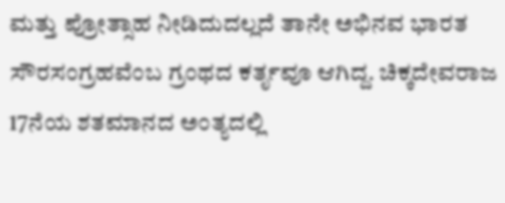ಮತ್ತು ಪ್ರೋತ್ಸಾಹ ನೀಡಿದುದಲ್ಲದೆ ತಾನೇ ಅಭಿನವ ಭಾರತ ಸೌರಸಂಗ್ರಹವೆಂಬ ಗ್ರಂಥದ ಕರ್ತೃವೂ ಆಗಿದ್ದ. ಚಿಕ್ಕದೇವರಾಜ 17ನೆಯ ಶತಮಾನದ ಅಂತ್ಯದಲ್ಲಿ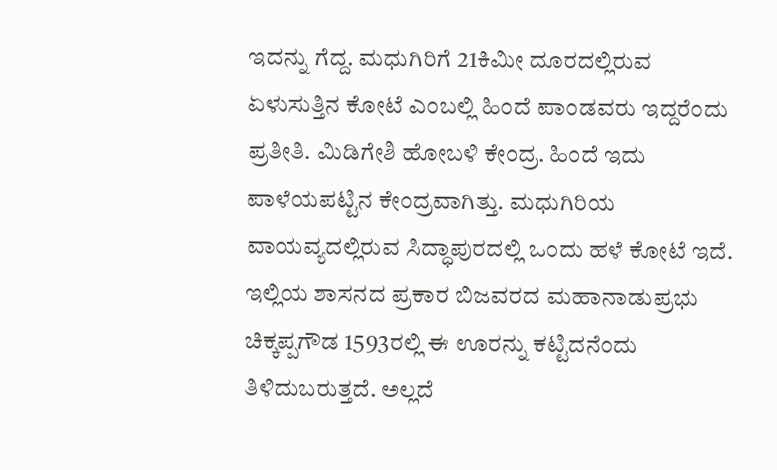ಇದನ್ನು ಗೆದ್ದ. ಮಧುಗಿರಿಗೆ 21ಕಿಮೀ ದೂರದಲ್ಲಿರುವ ಏಳುಸುತ್ತಿನ ಕೋಟೆ ಎಂಬಲ್ಲಿ ಹಿಂದೆ ಪಾಂಡವರು ಇದ್ದರೆಂದು ಪ್ರತೀತಿ. ಮಿಡಿಗೇಶಿ ಹೋಬಳಿ ಕೇಂದ್ರ. ಹಿಂದೆ ಇದು ಪಾಳೆಯಪಟ್ಟಿನ ಕೇಂದ್ರವಾಗಿತ್ತು. ಮಧುಗಿರಿಯ ವಾಯವ್ಯದಲ್ಲಿರುವ ಸಿದ್ಧಾಪುರದಲ್ಲಿ ಒಂದು ಹಳೆ ಕೋಟೆ ಇದೆ. ಇಲ್ಲಿಯ ಶಾಸನದ ಪ್ರಕಾರ ಬಿಜವರದ ಮಹಾನಾಡುಪ್ರಭು ಚಿಕ್ಕಪ್ಪಗೌಡ 1593ರಲ್ಲಿ ಈ ಊರನ್ನು ಕಟ್ಟಿದನೆಂದು ತಿಳಿದುಬರುತ್ತದೆ. ಅಲ್ಲದೆ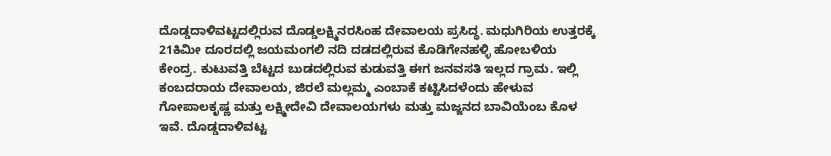ದೊಡ್ಡದಾಳಿವಟ್ಟದಲ್ಲಿರುವ ದೊಡ್ಡಲಕ್ಷ್ಮಿನರಸಿಂಹ ದೇವಾಲಯ ಪ್ರಸಿದ್ಧ. ಮಧುಗಿರಿಯ ಉತ್ತರಕ್ಕೆ 21ಕಿಮೀ ದೂರದಲ್ಲಿ ಜಯಮಂಗಲಿ ನದಿ ದಡದಲ್ಲಿರುವ ಕೊಡಿಗೇನಹಳ್ಳಿ ಹೋಬಳಿಯ ಕೇಂದ್ರ. ಕುಟುವತ್ತಿ ಬೆಟ್ಟದ ಬುಡದಲ್ಲಿರುವ ಕುಡುವತ್ತಿ ಈಗ ಜನವಸತಿ ಇಲ್ಲದ ಗ್ರಾಮ. ಇಲ್ಲಿ ಕಂಬದರಾಯ ದೇವಾಲಯ, ಜಿರಲೆ ಮಲ್ಲಮ್ಮ ಎಂಬಾಕೆ ಕಟ್ಟಿಸಿದಳೆಂದು ಹೇಳುವ ಗೋಪಾಲಕೃಷ್ಣ ಮತ್ತು ಲಕ್ಷ್ಮೀದೇವಿ ದೇವಾಲಯಗಳು ಮತ್ತು ಮಜ್ಜನದ ಬಾವಿಯೆಂಬ ಕೊಳ ಇವೆ. ದೊಡ್ಡದಾಳಿವಟ್ಟ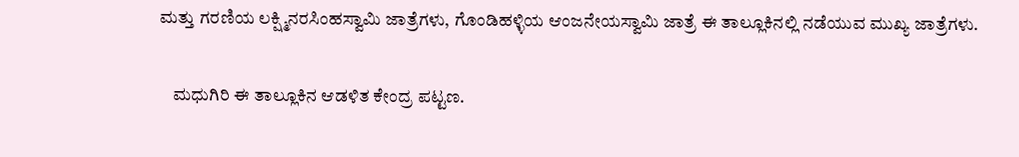ಮತ್ತು ಗರಣಿಯ ಲಕ್ಷ್ಮಿನರಸಿಂಹಸ್ವಾಮಿ ಜಾತ್ರೆಗಳು, ಗೊಂಡಿಹಳ್ಳಿಯ ಆಂಜನೇಯಸ್ವಾಮಿ ಜಾತ್ರೆ ಈ ತಾಲ್ಲೂಕಿನಲ್ಲಿ ನಡೆಯುವ ಮುಖ್ಯ ಜಾತ್ರೆಗಳು.

    ಮಧುಗಿರಿ ಈ ತಾಲ್ಲೂಕಿನ ಆಡಳಿತ ಕೇಂದ್ರ ಪಟ್ಟಣ.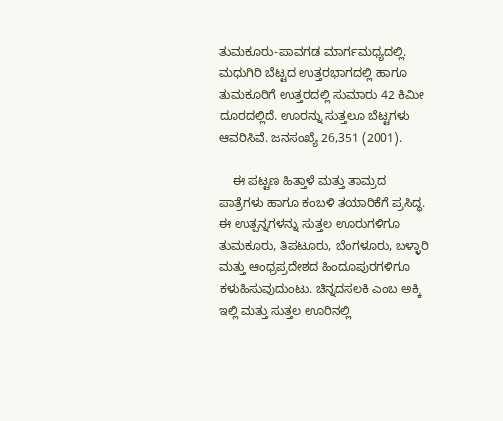ತುಮಕೂರು-ಪಾವಗಡ ಮಾರ್ಗಮಧ್ಯದಲ್ಲಿ. ಮಧುಗಿರಿ ಬೆಟ್ಟದ ಉತ್ತರಭಾಗದಲ್ಲಿ ಹಾಗೂ ತುಮಕೂರಿಗೆ ಉತ್ತರದಲ್ಲಿ ಸುಮಾರು 42 ಕಿಮೀ ದೂರದಲ್ಲಿದೆ. ಊರನ್ನು ಸುತ್ತಲೂ ಬೆಟ್ಟಗಳು ಆವರಿಸಿವೆ. ಜನಸಂಖ್ಯೆ 26,351 (2001).

    ಈ ಪಟ್ಟಣ ಹಿತ್ತಾಳೆ ಮತ್ತು ತಾಮ್ರದ ಪಾತ್ರೆಗಳು ಹಾಗೂ ಕಂಬಳಿ ತಯಾರಿಕೆಗೆ ಪ್ರಸಿದ್ಧ. ಈ ಉತ್ಪನ್ನಗಳನ್ನು ಸುತ್ತಲ ಊರುಗಳಿಗೂ ತುಮಕೂರು, ತಿಪಟೂರು, ಬೆಂಗಳೂರು, ಬಳ್ಳಾರಿ ಮತ್ತು ಆಂಧ್ರಪ್ರದೇಶದ ಹಿಂದೂಪುರಗಳಿಗೂ ಕಳುಹಿಸುವುದುಂಟು. ಚಿನ್ನದಸಲಕಿ ಎಂಬ ಅಕ್ಕಿ ಇಲ್ಲಿ ಮತ್ತು ಸುತ್ತಲ ಊರಿನಲ್ಲಿ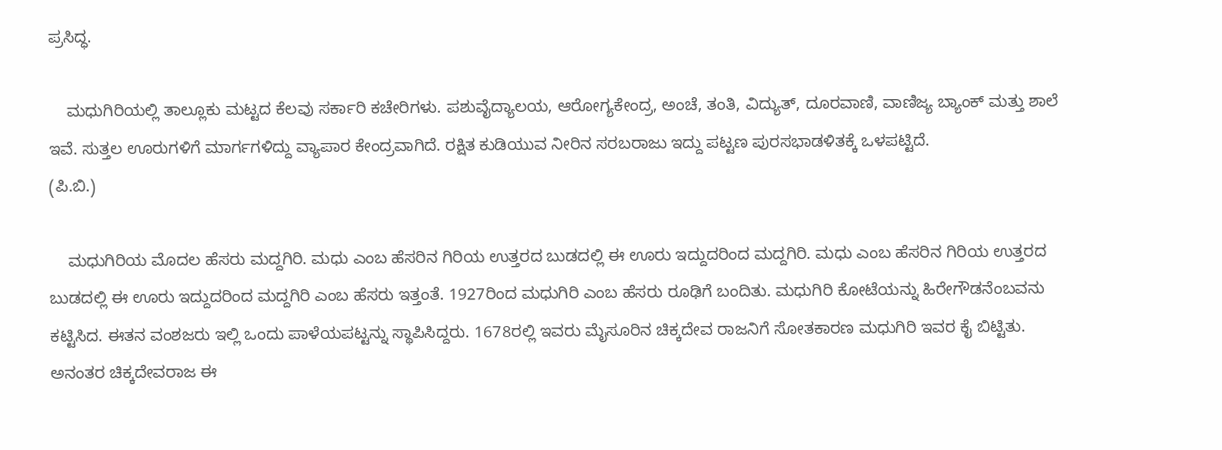ಪ್ರಸಿದ್ಧ.

    ಮಧುಗಿರಿಯಲ್ಲಿ ತಾಲ್ಲೂಕು ಮಟ್ಟದ ಕೆಲವು ಸರ್ಕಾರಿ ಕಚೇರಿಗಳು. ಪಶುವೈದ್ಯಾಲಯ, ಆರೋಗ್ಯಕೇಂದ್ರ, ಅಂಚೆ, ತಂತಿ, ವಿದ್ಯುತ್, ದೂರವಾಣಿ, ವಾಣಿಜ್ಯ ಬ್ಯಾಂಕ್ ಮತ್ತು ಶಾಲೆ ಇವೆ. ಸುತ್ತಲ ಊರುಗಳಿಗೆ ಮಾರ್ಗಗಳಿದ್ದು ವ್ಯಾಪಾರ ಕೇಂದ್ರವಾಗಿದೆ. ರಕ್ಷಿತ ಕುಡಿಯುವ ನೀರಿನ ಸರಬರಾಜು ಇದ್ದು ಪಟ್ಟಣ ಪುರಸಭಾಡಳಿತಕ್ಕೆ ಒಳಪಟ್ಟಿದೆ.
(ಪಿ.ಬಿ.)

    ಮಧುಗಿರಿಯ ಮೊದಲ ಹೆಸರು ಮದ್ದಗಿರಿ. ಮಧು ಎಂಬ ಹೆಸರಿನ ಗಿರಿಯ ಉತ್ತರದ ಬುಡದಲ್ಲಿ ಈ ಊರು ಇದ್ದುದರಿಂದ ಮದ್ದಗಿರಿ. ಮಧು ಎಂಬ ಹೆಸರಿನ ಗಿರಿಯ ಉತ್ತರದ ಬುಡದಲ್ಲಿ ಈ ಊರು ಇದ್ದುದರಿಂದ ಮದ್ದಗಿರಿ ಎಂಬ ಹೆಸರು ಇತ್ತಂತೆ. 1927ರಿಂದ ಮಧುಗಿರಿ ಎಂಬ ಹೆಸರು ರೂಢಿಗೆ ಬಂದಿತು. ಮಧುಗಿರಿ ಕೋಟೆಯನ್ನು ಹಿರೇಗೌಡನೆಂಬವನು ಕಟ್ಟಿಸಿದ. ಈತನ ವಂಶಜರು ಇಲ್ಲಿ ಒಂದು ಪಾಳೆಯಪಟ್ಟನ್ನು ಸ್ಥಾಪಿಸಿದ್ದರು. 1678ರಲ್ಲಿ ಇವರು ಮೈಸೂರಿನ ಚಿಕ್ಕದೇವ ರಾಜನಿಗೆ ಸೋತಕಾರಣ ಮಧುಗಿರಿ ಇವರ ಕೈ ಬಿಟ್ಟಿತು. ಅನಂತರ ಚಿಕ್ಕದೇವರಾಜ ಈ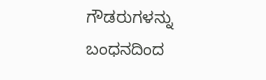ಗೌಡರುಗಳನ್ನು ಬಂಧನದಿಂದ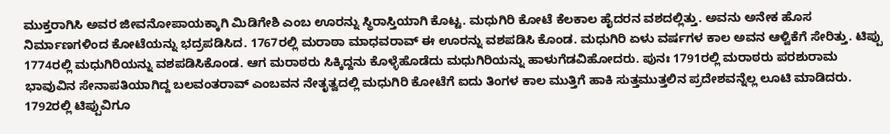ಮುಕ್ತರಾಗಿಸಿ ಅವರ ಜೀವನೋಪಾಯಕ್ಕಾಗಿ ಮಿಡಿಗೇಶಿ ಎಂಬ ಊರನ್ನು ಸ್ಥಿರಾಸ್ತಿಯಾಗಿ ಕೊಟ್ಟ. ಮಧುಗಿರಿ ಕೋಟೆ ಕೆಲಕಾಲ ಹೈದರನ ವಶದಲ್ಲಿತ್ತು. ಅವನು ಅನೇಕ ಹೊಸ ನಿರ್ಮಾಣಗಳಿಂದ ಕೋಟೆಯನ್ನು ಭದ್ರಪಡಿಸಿದ. 1767ರಲ್ಲಿ ಮರಾಠಾ ಮಾಧವರಾವ್ ಈ ಊರನ್ನು ವಶಪಡಿಸಿ ಕೊಂಡ. ಮಧುಗಿರಿ ಏಳು ವರ್ಷಗಳ ಕಾಲ ಅವನ ಆಳ್ವಿಕೆಗೆ ಸೇರಿತ್ತು. ಟಿಪ್ಪು 1774ರಲ್ಲಿ ಮಧುಗಿರಿಯನ್ನು ವಶಪಡಿಸಿಕೊಂಡ. ಆಗ ಮರಾಠರು ಸಿಕ್ಕಿದ್ದನು ಕೊಳ್ಳೆಹೊಡೆದು ಮಧುಗಿರಿಯನ್ನು ಹಾಳುಗೆಡವಿಹೋದರು. ಪುನಃ 1791ರಲ್ಲಿ ಮರಾಠರು ಪರಶುರಾಮ ಭಾವುವಿನ ಸೇನಾಪತಿಯಾಗಿದ್ದ ಬಲವಂತರಾವ್ ಎಂಬವನ ನೇತೃತ್ವದಲ್ಲಿ ಮಧುಗಿರಿ ಕೋಟೆಗೆ ಐದು ತಿಂಗಳ ಕಾಲ ಮುತ್ತಿಗೆ ಹಾಕಿ ಸುತ್ತಮುತ್ತಲಿನ ಪ್ರದೇಶವನ್ನೆಲ್ಲ ಲೂಟಿ ಮಾಡಿದರು. 1792ರಲ್ಲಿ ಟಿಪ್ಪುವಿಗೂ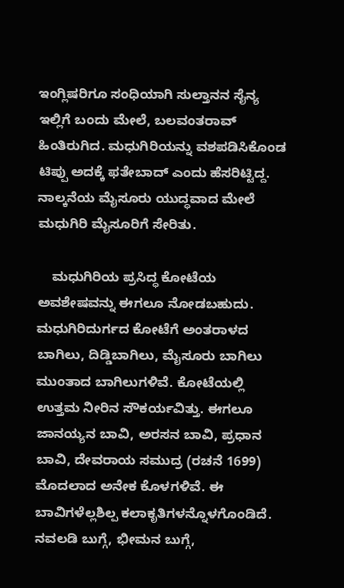ಇಂಗ್ಲಿಷರಿಗೂ ಸಂಧಿಯಾಗಿ ಸುಲ್ತಾನನ ಸೈನ್ಯ ಇಲ್ಲಿಗೆ ಬಂದು ಮೇಲೆ, ಬಲವಂತರಾವ್ ಹಿಂತಿರುಗಿದ. ಮಧುಗಿರಿಯನ್ನು ವಶಪಡಿಸಿಕೊಂಡ ಟಿಪ್ಪು ಅದಕ್ಕೆ ಫತೇಬಾದ್ ಎಂದು ಹೆಸರಿಟ್ಟಿದ್ದ. ನಾಲ್ಕನೆಯ ಮೈಸೂರು ಯುದ್ಧವಾದ ಮೇಲೆ ಮಧುಗಿರಿ ಮೈಸೂರಿಗೆ ಸೇರಿತು.

    ಮಧುಗಿರಿಯ ಪ್ರಸಿದ್ಧ ಕೋಟೆಯ ಅವಶೇಷವನ್ನು ಈಗಲೂ ನೋಡಬಹುದು. ಮಧುಗಿರಿದುರ್ಗದ ಕೋಟೆಗೆ ಅಂತರಾಳದ ಬಾಗಿಲು, ದಿಡ್ಡಿಬಾಗಿಲು, ಮೈಸೂರು ಬಾಗಿಲು ಮುಂತಾದ ಬಾಗಿಲುಗಳಿವೆ. ಕೋಟೆಯಲ್ಲಿ ಉತ್ತಮ ನೀರಿನ ಸೌಕರ್ಯವಿತ್ತು. ಈಗಲೂ ಜಾನಯ್ಯನ ಬಾವಿ, ಅರಸನ ಬಾವಿ, ಪ್ರಧಾನ ಬಾವಿ, ದೇವರಾಯ ಸಮುದ್ರ (ರಚನೆ 1699) ಮೊದಲಾದ ಅನೇಕ ಕೊಳಗಳಿವೆ. ಈ ಬಾವಿಗಳೆಲ್ಲಶಿಲ್ಪ ಕಲಾಕೃತಿಗಳನ್ನೊಳಗೊಂಡಿದೆ. ನವಲಡಿ ಬುಗ್ಗೆ, ಭೀಮನ ಬುಗ್ಗೆ,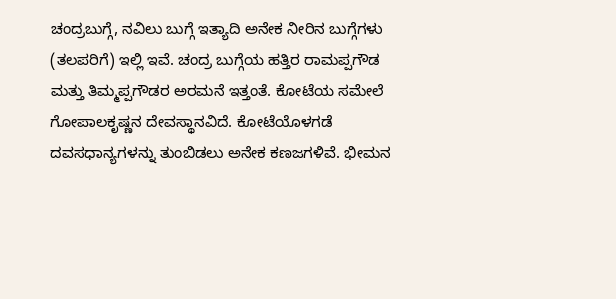ಚಂದ್ರಬುಗ್ಗೆ, ನವಿಲು ಬುಗ್ಗೆ ಇತ್ಯಾದಿ ಅನೇಕ ನೀರಿನ ಬುಗ್ಗೆಗಳು (ತಲಪರಿಗೆ) ಇಲ್ಲಿ ಇವೆ. ಚಂದ್ರ ಬುಗ್ಗೆಯ ಹತ್ತಿರ ರಾಮಪ್ಪಗೌಡ ಮತ್ತು ತಿಮ್ಮಪ್ಪಗೌಡರ ಅರಮನೆ ಇತ್ತಂತೆ. ಕೋಟೆಯ ಸಮೇಲೆ ಗೋಪಾಲಕೃಷ್ಣನ ದೇವಸ್ಥಾನವಿದೆ. ಕೋಟೆಯೊಳಗಡೆ ದವಸಧಾನ್ಯಗಳನ್ನು ತುಂಬಿಡಲು ಅನೇಕ ಕಣಜಗಳಿವೆ. ಭೀಮನ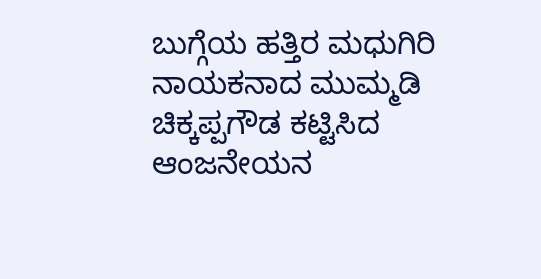ಬುಗ್ಗೆಯ ಹತ್ತಿರ ಮಧುಗಿರಿ ನಾಯಕನಾದ ಮುಮ್ಮಡಿ ಚಿಕ್ಕಪ್ಪಗೌಡ ಕಟ್ಟಿಸಿದ ಆಂಜನೇಯನ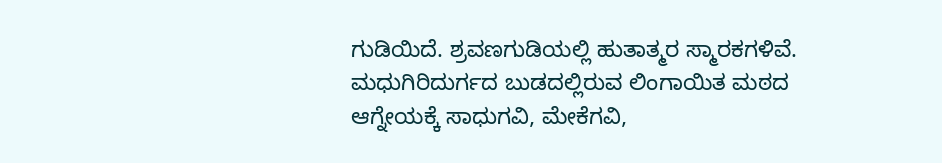ಗುಡಿಯಿದೆ. ಶ್ರವಣಗುಡಿಯಲ್ಲಿ ಹುತಾತ್ಮರ ಸ್ಮಾರಕಗಳಿವೆ. ಮಧುಗಿರಿದುರ್ಗದ ಬುಡದಲ್ಲಿರುವ ಲಿಂಗಾಯಿತ ಮಠದ ಆಗ್ನೇಯಕ್ಕೆ ಸಾಧುಗವಿ, ಮೇಕೆಗವಿ,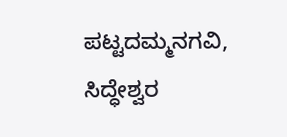ಪಟ್ಟದಮ್ಮನಗವಿ, ಸಿದ್ಧೇಶ್ವರ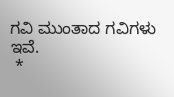ಗವಿ ಮುಂತಾದ ಗವಿಗಳು ಇವೆ.
 *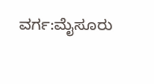ವರ್ಗ:ಮೈಸೂರು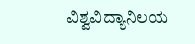ವಿಶ್ವವಿದ್ಯಾನಿಲಯ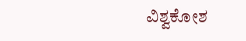ವಿಶ್ವಕೋಶ